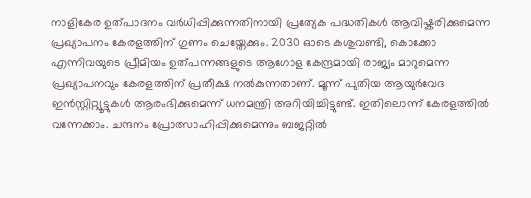നാളികേര ഉത്പാദനം വർധിപ്പിക്കുന്നതിനായി പ്രത്യേക പദ്ധതികൾ ആവിഷ്കരിക്കുമെന്ന പ്രഖ്യാപനം കേരളത്തിന് ഗുണം ചെയ്തേക്കും. 2030 ഓടെ കശുവണ്ടി, കൊക്കോ എന്നിവയുടെ പ്രീമിയം ഉത്പന്നങ്ങളുടെ ആഗോള കേന്ദ്രമായി രാജ്യം മാറുമെന്ന പ്രഖ്യാപനവും കേരളത്തിന് പ്രതീക്ഷ നൽകുന്നതാണ്. മൂന്ന് പുതിയ ആയുർവേദ ഇൻസ്റ്റിറ്റ്യൂട്ടുകൾ ആരംഭിക്കുമെന്ന് ധനമന്ത്രി അറിയിച്ചിട്ടുണ്ട്. ഇതിലൊന്ന് കേരളത്തിൽ വന്നേക്കാം. ചന്ദനം പ്രോത്സാഹിപ്പിക്കുമെന്നും ബജറ്റിൽ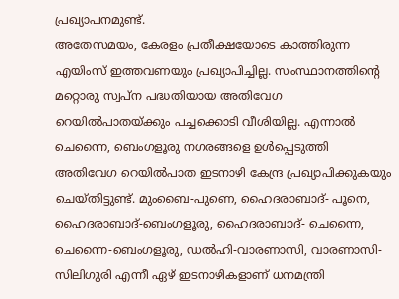പ്രഖ്യാപനമുണ്ട്.
അതേസമയം, കേരളം പ്രതീക്ഷയോടെ കാത്തിരുന്ന എയിംസ് ഇത്തവണയും പ്രഖ്യാപിച്ചില്ല. സംസ്ഥാനത്തിന്റെ മറ്റൊരു സ്വപ്ന പദ്ധതിയായ അതിവേഗ റെയിൽപാതയ്ക്കും പച്ചക്കൊടി വീശിയില്ല. എന്നാൽ ചെന്നൈ, ബെംഗളൂരു നഗരങ്ങളെ ഉൾപ്പെടുത്തി അതിവേഗ റെയിൽപാത ഇടനാഴി കേന്ദ്ര പ്രഖ്യാപിക്കുകയും ചെയ്തിട്ടുണ്ട്. മുംബൈ-പുണെ, ഹൈദരാബാദ്- പൂനെ, ഹൈദരാബാദ്-ബെംഗളൂരു, ഹൈദരാബാദ്- ചെന്നൈ, ചെന്നൈ-ബെംഗളൂരു, ഡൽഹി-വാരണാസി, വാരണാസി-സിലിഗുരി എന്നീ ഏഴ് ഇടനാഴികളാണ് ധനമന്ത്രി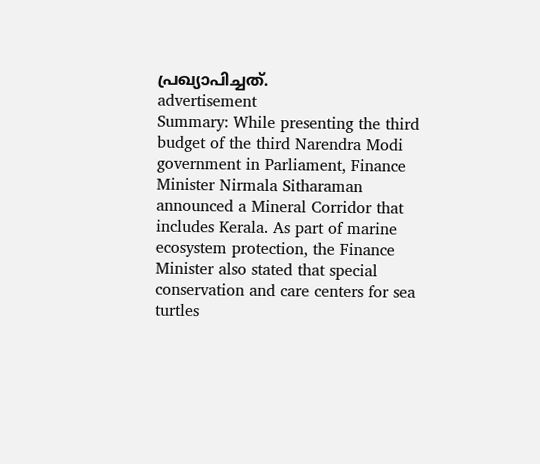പ്രഖ്യാപിച്ചത്.
advertisement
Summary: While presenting the third budget of the third Narendra Modi government in Parliament, Finance Minister Nirmala Sitharaman announced a Mineral Corridor that includes Kerala. As part of marine ecosystem protection, the Finance Minister also stated that special conservation and care centers for sea turtles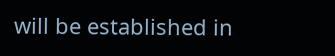will be established in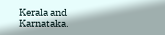Kerala and Karnataka.